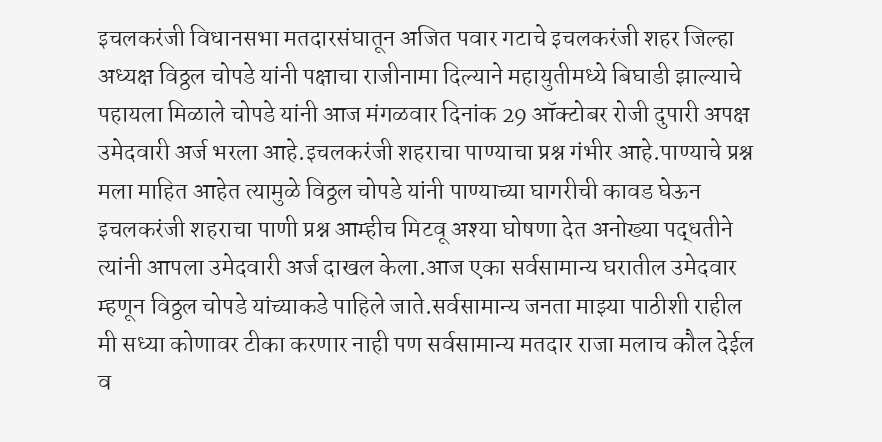इचलकरंजी विधानसभा मतदारसंघातून अजित पवार गटाचे इचलकरंजी शहर जिल्हा अध्यक्ष विठ्ठल चोपडे यांनी पक्षाचा राजीनामा दिल्याने महायुतीमध्ये बिघाडी झाल्याचे पहायला मिळाले चोपडे यांनी आज मंगळवार दिनांक 29 ऑक्टोबर रोजी दुपारी अपक्ष उमेदवारी अर्ज भरला आहे.इचलकरंजी शहराचा पाण्याचा प्रश्न गंभीर आहे.पाण्याचे प्रश्न मला माहित आहेत त्यामुळे विठ्ठल चोपडे यांनी पाण्याच्या घागरीची कावड घेऊन इचलकरंजी शहराचा पाणी प्रश्न आम्हीच मिटवू अश्या घोषणा देत अनोख्या पद्धतीने त्यांनी आपला उमेदवारी अर्ज दाखल केला.आज एका सर्वसामान्य घरातील उमेदवार म्हणून विठ्ठल चोपडे यांच्याकडे पाहिले जाते.सर्वसामान्य जनता माझ्या पाठीशी राहील मी सध्या कोणावर टीका करणार नाही पण सर्वसामान्य मतदार राजा मलाच कौल देईल व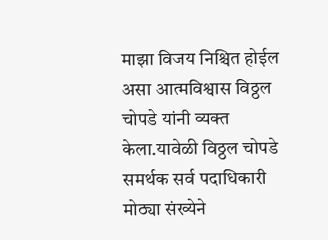माझा विजय निश्चित होईल असा आत्मविश्वास विठ्ठल चोपडे यांनी व्यक्त केला.यावेळी विठ्ठल चोपडे समर्थक सर्व पदाधिकारी मोठ्या संख्येने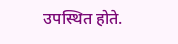उपस्थित होते.